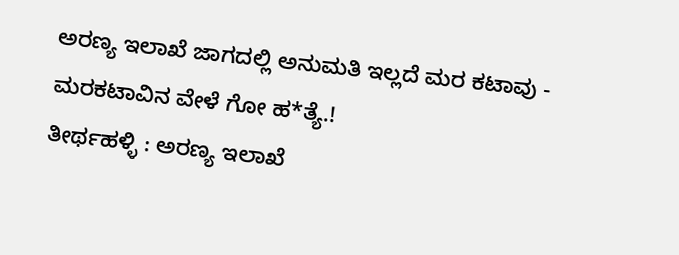ಅರಣ್ಯ ಇಲಾಖೆ ಜಾಗದಲ್ಲಿ ಅನುಮತಿ ಇಲ್ಲದೆ ಮರ ಕಟಾವು - ಮರಕಟಾವಿನ ವೇಳೆ ಗೋ ಹ*ತ್ಯೆ.!
ತೀರ್ಥಹಳ್ಳಿ : ಅರಣ್ಯ ಇಲಾಖೆ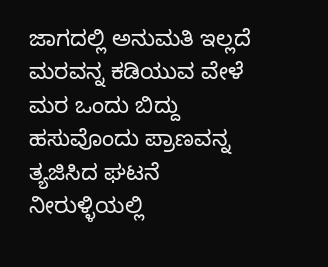ಜಾಗದಲ್ಲಿ ಅನುಮತಿ ಇಲ್ಲದೆ ಮರವನ್ನ ಕಡಿಯುವ ವೇಳೆ ಮರ ಒಂದು ಬಿದ್ದು ಹಸುವೊಂದು ಪ್ರಾಣವನ್ನ ತ್ಯಜಿಸಿದ ಘಟನೆ ನೀರುಳ್ಳಿಯಲ್ಲಿ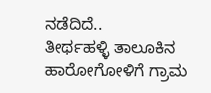ನಡೆದಿದೆ..
ತೀರ್ಥಹಳ್ಳಿ ತಾಲೂಕಿನ ಹಾರೋಗೋಳಿಗೆ ಗ್ರಾಮ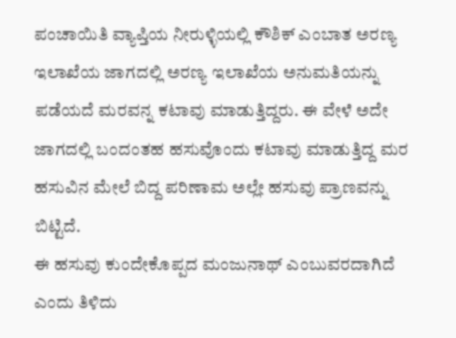ಪಂಚಾಯಿತಿ ವ್ಯಾಪ್ತಿಯ ನೀರುಳ್ಳಿಯಲ್ಲಿ ಕೌಶಿಕ್ ಎಂಬಾತ ಅರಣ್ಯ ಇಲಾಖೆಯ ಜಾಗದಲ್ಲಿ ಅರಣ್ಯ ಇಲಾಖೆಯ ಅನುಮತಿಯನ್ನು ಪಡೆಯದೆ ಮರವನ್ನ ಕಟಾವು ಮಾಡುತ್ತಿದ್ದರು. ಈ ವೇಳೆ ಅದೇ ಜಾಗದಲ್ಲಿ ಬಂದಂತಹ ಹಸುವೊಂದು ಕಟಾವು ಮಾಡುತ್ತಿದ್ದ ಮರ ಹಸುವಿನ ಮೇಲೆ ಬಿದ್ದ ಪರಿಣಾಮ ಅಲ್ಲೇ ಹಸುವು ಪ್ರಾಣವನ್ನು ಬಿಟ್ಟಿದೆ.
ಈ ಹಸುವು ಕುಂದೇಕೊಪ್ಪದ ಮಂಜುನಾಥ್ ಎಂಬುವರದಾಗಿದೆ ಎಂದು ತಿಳಿದು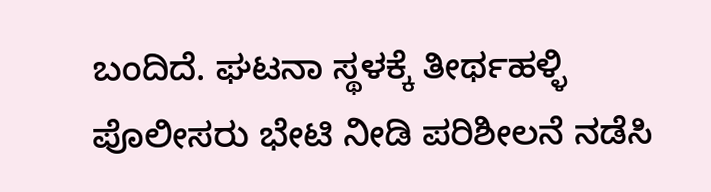ಬಂದಿದೆ. ಘಟನಾ ಸ್ಥಳಕ್ಕೆ ತೀರ್ಥಹಳ್ಳಿ ಪೊಲೀಸರು ಭೇಟಿ ನೀಡಿ ಪರಿಶೀಲನೆ ನಡೆಸಿ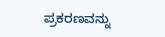ಪ್ರಕರಣವನ್ನು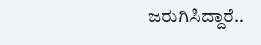ಜರುಗಿಸಿದ್ದಾರೆ..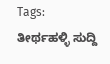Tags:
ತೀರ್ಥಹಳ್ಳಿ ಸುದ್ದಿ